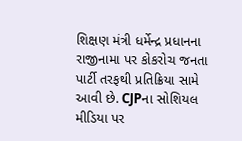શિક્ષણ મંત્રી ધર્મેન્દ્ર પ્રધાનના રાજીનામા પર કોકરોચ જનતા પાર્ટી તરફથી પ્રતિક્રિયા સામે આવી છે. CJPના સોશિયલ મીડિયા પર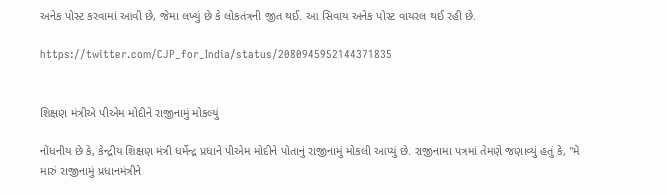અનેક પોસ્ટ કરવામાં આવી છે, જેમા લખ્યું છે કે લોકતંત્રની જીત થઈ. આ સિવાય અનેક પોસ્ટ વાયરલ થઈ રહી છે.

https://twitter.com/CJP_for_India/status/2080945952144371835


શિક્ષણ મંત્રીએ પીએમ મોદીને રાજીનામું મોકલ્યું

નોંધનીય છે કે, કેન્દ્રીય શિક્ષણ મંત્રી ધર્મેન્દ્ર પ્રધાને પીએમ મોદીને પોતાનું રાજીનામું મોકલી આપ્યું છે. રાજીનામા પત્રમાં તેમણે જણાવ્યું હતું કે, "મેં મારું રાજીનામું પ્રધાનમંત્રીને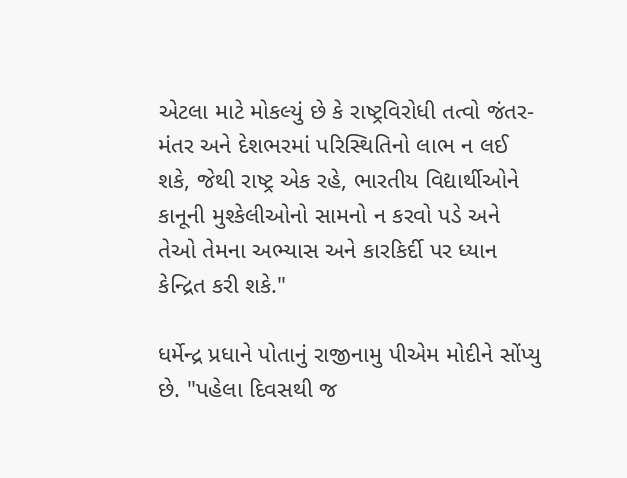એટલા માટે મોકલ્યું છે કે રાષ્ટ્રવિરોધી તત્વો જંતર-મંતર અને દેશભરમાં પરિસ્થિતિનો લાભ ન લઈ શકે, જેથી રાષ્ટ્ર એક રહે, ભારતીય વિદ્યાર્થીઓને કાનૂની મુશ્કેલીઓનો સામનો ન કરવો પડે અને તેઓ તેમના અભ્યાસ અને કારકિર્દી પર ધ્યાન કેન્દ્રિત કરી શકે."

ધર્મેન્દ્ર પ્રધાને પોતાનું રાજીનામુ પીએમ મોદીને સોંપ્યુ છે. "પહેલા દિવસથી જ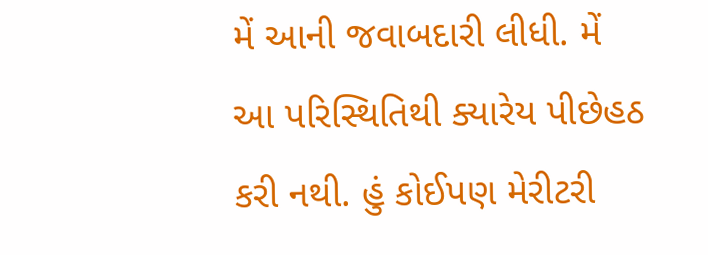મેં આની જવાબદારી લીધી. મેં આ પરિસ્થિતિથી ક્યારેય પીછેહઠ કરી નથી. હું કોઈપણ મેરીટરી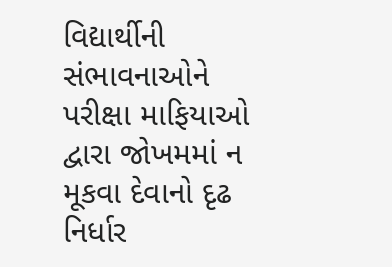વિદ્યાર્થીની સંભાવનાઓને પરીક્ષા માફિયાઓ દ્વારા જોખમમાં ન મૂકવા દેવાનો દૃઢ નિર્ધાર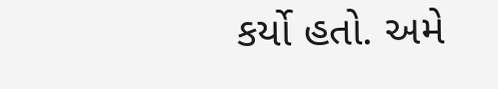કર્યો હતો. અમે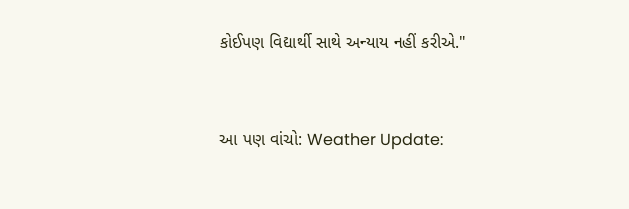કોઈપણ વિદ્યાર્થી સાથે અન્યાય નહીં કરીએ."


આ પણ વાંચો: Weather Update: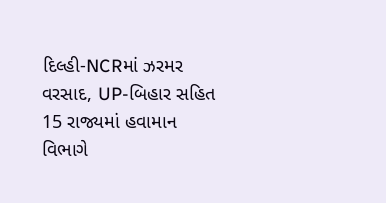દિલ્હી-NCRમાં ઝરમર વરસાદ, UP-બિહાર સહિત 15 રાજ્યમાં હવામાન વિભાગે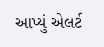આપ્યું એલર્ટ